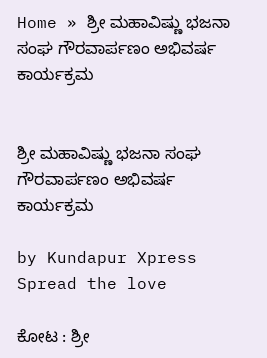Home » ಶ್ರೀ ಮಹಾವಿಷ್ಣು ಭಜನಾ ಸಂಘ ಗೌರವಾರ್ಪಣಂ ಅಭಿವರ್ಷ ಕಾರ್ಯಕ್ರಮ


ಶ್ರೀ ಮಹಾವಿಷ್ಣು ಭಜನಾ ಸಂಘ ಗೌರವಾರ್ಪಣಂ ಅಭಿವರ್ಷ ಕಾರ್ಯಕ್ರಮ

by Kundapur Xpress
Spread the love

ಕೋಟ : ಶ್ರೀ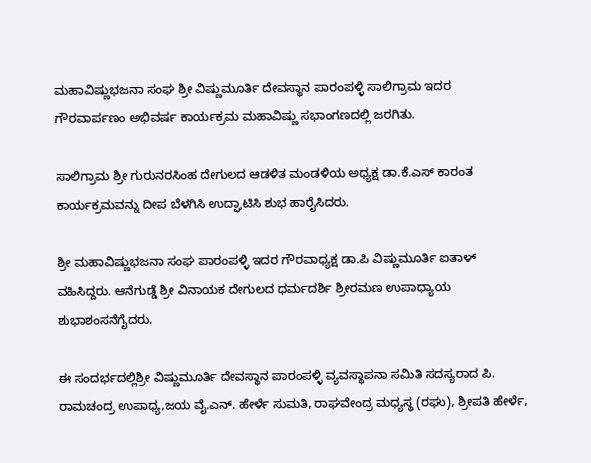ಮಹಾವಿಷ್ಣುಭಜನಾ ಸಂಘ ಶ್ರೀ ವಿಷ್ಣುಮೂರ್ತಿ ದೇವಸ್ಥಾನ ಪಾರಂಪಳ್ಳಿ ಸಾಲಿಗ್ರಾಮ ಇದರ ಗೌರವಾರ್ಪಣಂ ಅಭಿವರ್ಷ ಕಾರ್ಯಕ್ರಮ ಮಹಾವಿಷ್ಣು ಸಭಾಂಗಣದಲ್ಲಿ ಜರಗಿತು.

ಸಾಲಿಗ್ರಾಮ ಶ್ರೀ ಗುರುನರಸಿಂಹ ದೇಗುಲದ ಆಡಳಿತ ಮಂಡಳಿಯ ಅಧ್ಯಕ್ಷ ಡಾ.ಕೆ.ಎಸ್ ಕಾರಂತ ಕಾರ್ಯಕ್ರಮವನ್ನು ದೀಪ ಬೆಳಗಿಸಿ ಉದ್ಘಾಟಿಸಿ ಶುಭ ಹಾರೈಸಿದರು.

ಶ್ರೀ ಮಹಾವಿಷ್ಣುಭಜನಾ ಸಂಘ ಪಾರಂಪಳ್ಳಿ ಇದರ ಗೌರವಾಧ್ಯಕ್ಷ ಡಾ.ಪಿ ವಿಷ್ಣುಮೂರ್ತಿ ಐತಾಳ್ ವಹಿಸಿದ್ದರು. ಆನೆಗುಡ್ಡೆ ಶ್ರೀ ವಿನಾಯಕ ದೇಗುಲದ ಧರ್ಮದರ್ಶಿ ಶ್ರೀರಮಣ ಉಪಾಧ್ಯಾಯ ಶುಭಾಶಂಸನೆಗೈದರು.

ಈ ಸಂದರ್ಭದಲ್ಲಿಶ್ರೀ ವಿಷ್ಣುಮೂರ್ತಿ ದೇವಸ್ಥಾನ ಪಾರಂಪಳ್ಳಿ ವ್ಯವಸ್ಥಾಪನಾ ಸಮಿತಿ ಸದಸ್ಯರಾದ ಪಿ. ರಾಮಚಂದ್ರ ಉಪಾಧ್ಯ,ಜಯ ವೈ.ಎನ್. ಹೇರ್ಳೆ ಸುಮತಿ, ರಾಘವೇಂದ್ರ ಮಧ್ಯಸ್ಥ (ರಘು), ಶ್ರೀಪತಿ ಹೇರ್ಳೆ,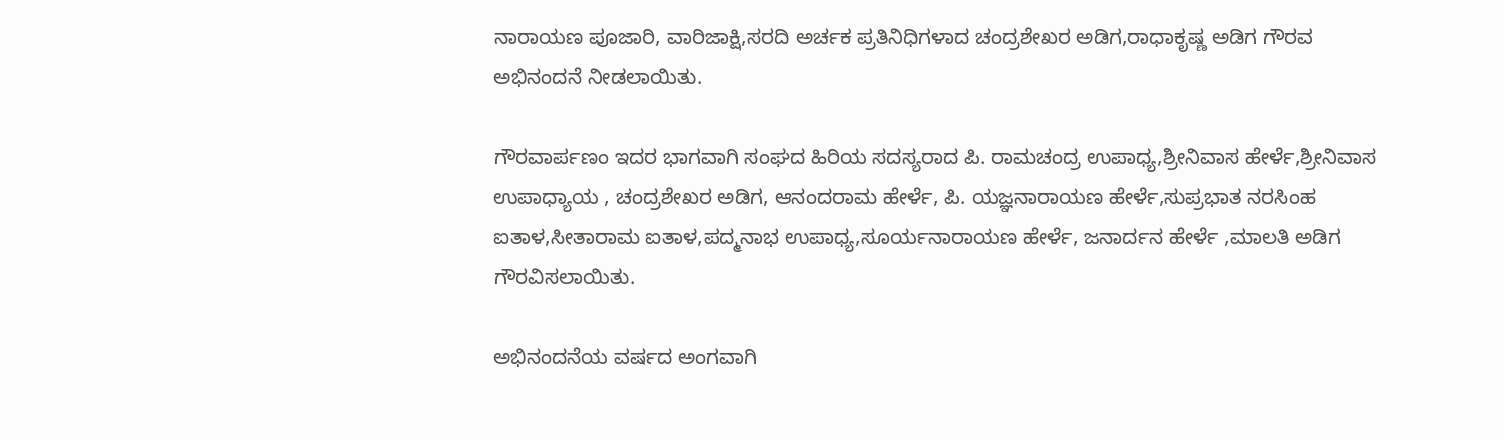ನಾರಾಯಣ ಪೂಜಾರಿ, ವಾರಿಜಾಕ್ಷಿ,ಸರದಿ ಅರ್ಚಕ ಪ್ರತಿನಿಧಿಗಳಾದ ಚಂದ್ರಶೇಖರ ಅಡಿಗ,ರಾಧಾಕೃಷ್ಣ ಅಡಿಗ ಗೌರವ ಅಭಿನಂದನೆ ನೀಡಲಾಯಿತು.

ಗೌರವಾರ್ಪಣಂ ಇದರ ಭಾಗವಾಗಿ ಸಂಘದ ಹಿರಿಯ ಸದಸ್ಯರಾದ ಪಿ. ರಾಮಚಂದ್ರ ಉಪಾಧ್ಯ,ಶ್ರೀನಿವಾಸ ಹೇರ್ಳೆ,ಶ್ರೀನಿವಾಸ ಉಪಾಧ್ಯಾಯ , ಚಂದ್ರಶೇಖರ ಅಡಿಗ, ಆನಂದರಾಮ ಹೇರ್ಳೆ, ಪಿ. ಯಜ್ಞನಾರಾಯಣ ಹೇರ್ಳೆ,ಸುಪ್ರಭಾತ ನರಸಿಂಹ ಐತಾಳ,ಸೀತಾರಾಮ ಐತಾಳ,ಪದ್ಮನಾಭ ಉಪಾಧ್ಯ,ಸೂರ್ಯನಾರಾಯಣ ಹೇರ್ಳೆ, ಜನಾರ್ದನ ಹೇರ್ಳೆ ,ಮಾಲತಿ ಅಡಿಗ ಗೌರವಿಸಲಾಯಿತು.

ಅಭಿನಂದನೆಯ ವರ್ಷದ ಅಂಗವಾಗಿ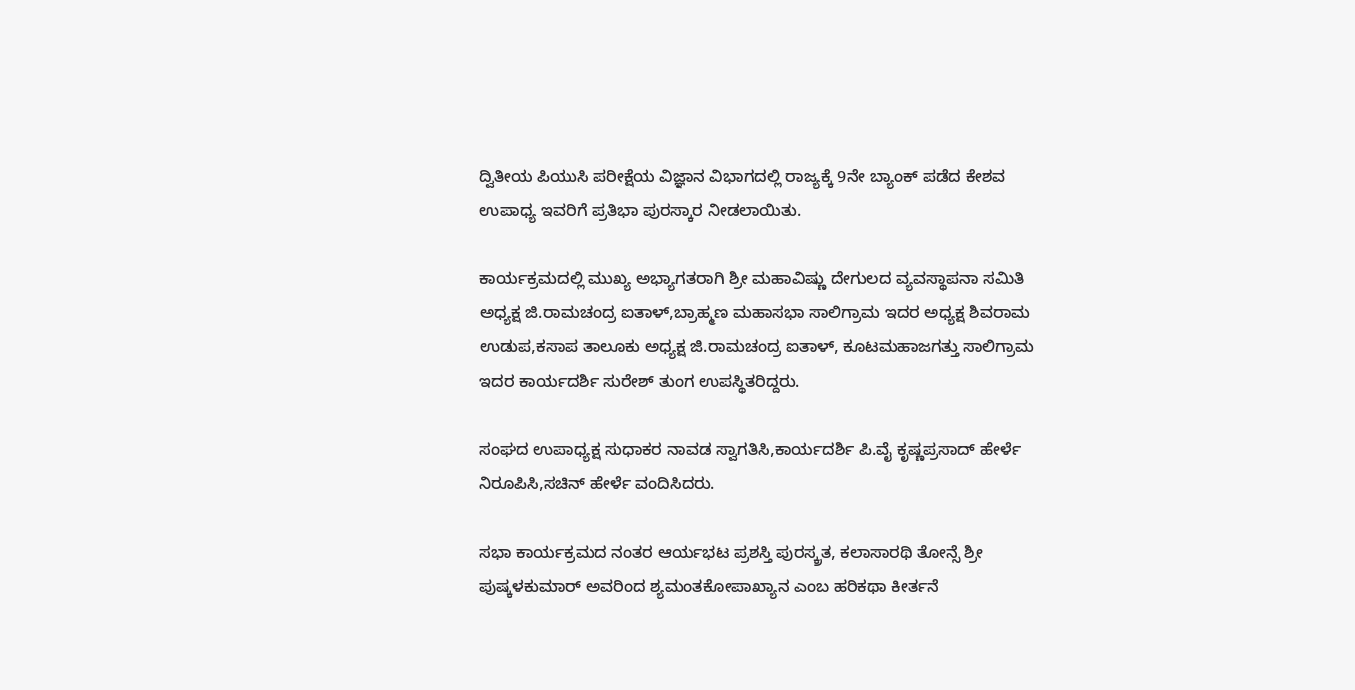ದ್ವಿತೀಯ ಪಿಯುಸಿ ಪರೀಕ್ಷೆಯ ವಿಜ್ಞಾನ ವಿಭಾಗದಲ್ಲಿ ರಾಜ್ಯಕ್ಕೆ 9ನೇ ಬ್ಯಾಂಕ್ ಪಡೆದ ಕೇಶವ ಉಪಾಧ್ಯ ಇವರಿಗೆ ಪ್ರತಿಭಾ ಪುರಸ್ಕಾರ ನೀಡಲಾಯಿತು.

ಕಾರ್ಯಕ್ರಮದಲ್ಲಿ ಮುಖ್ಯ ಅಭ್ಯಾಗತರಾಗಿ ಶ್ರೀ ಮಹಾವಿಷ್ಣು ದೇಗುಲದ ವ್ಯವಸ್ಥಾಪನಾ ಸಮಿತಿ ಅಧ್ಯಕ್ಷ ಜಿ.ರಾಮಚಂದ್ರ ಐತಾಳ್,ಬ್ರಾಹ್ಮಣ ಮಹಾಸಭಾ ಸಾಲಿಗ್ರಾಮ ಇದರ ಅಧ್ಯಕ್ಷ ಶಿವರಾಮ ಉಡುಪ,ಕಸಾಪ ತಾಲೂಕು ಅಧ್ಯಕ್ಷ ಜಿ.ರಾಮಚಂದ್ರ ಐತಾಳ್, ಕೂಟಮಹಾಜಗತ್ತು ಸಾಲಿಗ್ರಾಮ ಇದರ ಕಾರ್ಯದರ್ಶಿ ಸುರೇಶ್ ತುಂಗ ಉಪಸ್ಥಿತರಿದ್ದರು.

ಸಂಘದ ಉಪಾಧ್ಯಕ್ಷ ಸುಧಾಕರ ನಾವಡ ಸ್ವಾಗತಿಸಿ,ಕಾರ್ಯದರ್ಶಿ ಪಿ.ವೈ ಕೃಷ್ಣಪ್ರಸಾದ್ ಹೇರ್ಳೆ ನಿರೂಪಿಸಿ,ಸಚಿನ್ ಹೇರ್ಳೆ ವಂದಿಸಿದರು.

ಸಭಾ ಕಾರ್ಯಕ್ರಮದ ನಂತರ ಆರ್ಯಭಟ ಪ್ರಶಸ್ತಿ ಪುರಸ್ಕ್ರತ, ಕಲಾಸಾರಥಿ ತೋನ್ಸೆ ಶ್ರೀ ಪುಷ್ಕಳಕುಮಾರ್ ಅವರಿಂದ ಶ್ಯಮಂತಕೋಪಾಖ್ಯಾನ ಎಂಬ ಹರಿಕಥಾ ಕೀರ್ತನೆ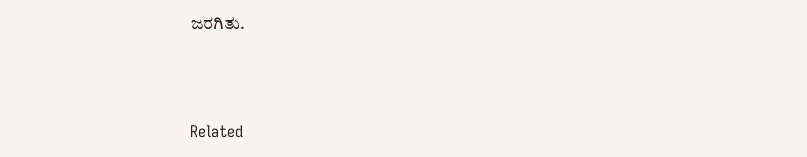ಜರಗಿತು.



Related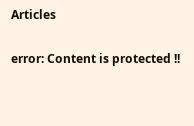Articles

error: Content is protected !!